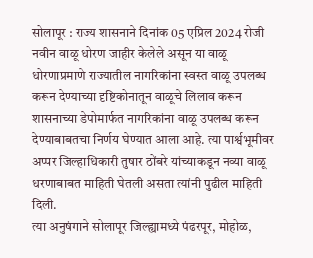सोलापूर : राज्य शासनाने दिनांक 05 एप्रिल 2024 रोजी नवीन वाळू धोरण जाहीर केलेले असून या वाळू धोरणाप्रमाणे राज्यातील नागरिकांना स्वस्त वाळू उपलब्ध करून देण्याच्या दृष्टिकोनातून वाळूचे लिलाव करून शासनाच्या डेपोमार्फत नागरिकांना वाळू उपलब्ध करून देण्याबाबतचा निर्णय घेण्यात आला आहे. त्या पार्श्वभूमीवर अप्पर जिल्हाधिकारी तुषार ठोंबरे यांच्याकडून नव्या वाळू धरणाबाबत माहिती घेतली असता त्यांनी पुढील माहिती दिली.
त्या अनुषंगाने सोलापूर जिल्ह्यामध्ये पंढरपूर, मोहोळ,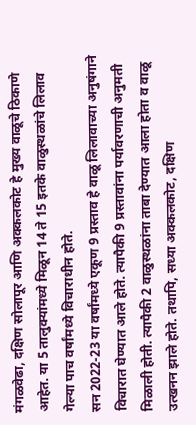मंगळवेढा, दक्षिण सोलापूर आणि अक्कलकोट हे मुख्य वाळूचे ठिकाणे आहेत. या 5 तालुक्यांमध्ये मिळून 14 ते 15 इतके वाळुस्थळांचे लिलाव गेल्या पाच वर्षांमध्ये विचाराधीन होते.
सन 2022-23 या वर्षांमध्ये एकूण 9 प्रस्ताव हे वाळू लिलावाच्या अनुषंगाने विचारात घेण्यात आले होते. त्यापैकी 9 प्रस्तावांना पर्यावरणाची अनुमती मिळाली होती. त्यापैकी 2 वाळुस्थळांना ताबा देण्यात आला होता व वाळू उत्खनन झाले होते. तथापि, सध्या अक्कलकोट, दक्षिण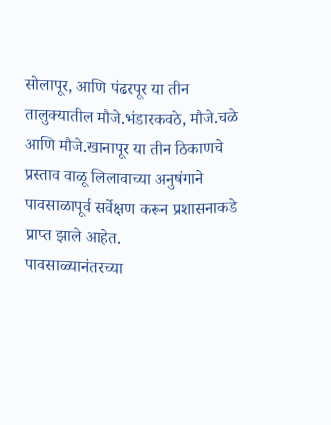सोलापूर, आणि पंढरपूर या तीन तालुक्यातील मौजे.भंडारकवठे, मौजे.चळे आणि मौजे.खानापूर या तीन ठिकाणचे प्रस्ताव वाळू लिलावाच्या अनुषंगाने पावसाळापूर्व सर्वेक्षण करून प्रशासनाकडे प्राप्त झाले आहेत.
पावसाळ्यानंतरच्या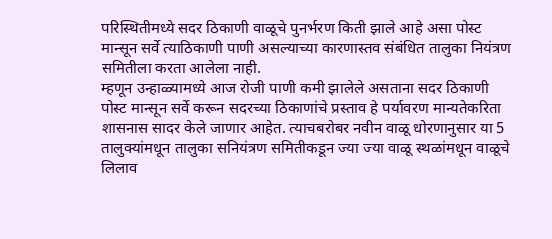परिस्थितीमध्ये सदर ठिकाणी वाळूचे पुनर्भरण किती झाले आहे असा पोस्ट मान्सून सर्वे त्याठिकाणी पाणी असल्याच्या कारणास्तव संबंधित तालुका नियंत्रण समितीला करता आलेला नाही.
म्हणून उन्हाळ्यामध्ये आज रोजी पाणी कमी झालेले असताना सदर ठिकाणी पोस्ट मान्सून सर्वे करून सदरच्या ठिकाणांचे प्रस्ताव हे पर्यावरण मान्यतेकरिता शासनास सादर केले जाणार आहेत. त्याचबरोबर नवीन वाळू धोरणानुसार या 5 तालुक्यांमधून तालुका सनियंत्रण समितीकडून ज्या ज्या वाळू स्थळांमधून वाळूचे लिलाव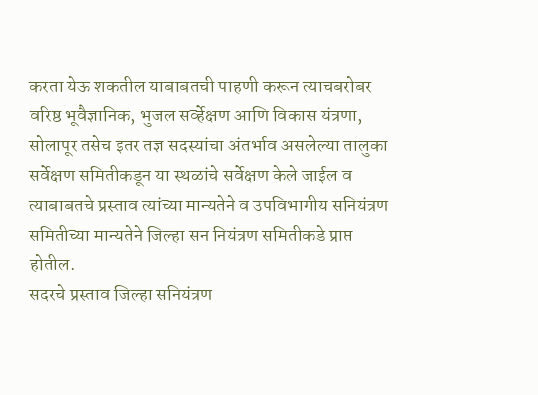करता येऊ शकतील याबाबतची पाहणी करून त्याचबरोबर वरिष्ठ भूवैज्ञानिक, भुजल सर्व्हेक्षण आणि विकास यंत्रणा, सोलापूर तसेच इतर तज्ञ सदस्यांचा अंतर्भाव असलेल्या तालुका सर्वेक्षण समितीकडून या स्थळांचे सर्वेक्षण केले जाईल व त्याबाबतचे प्रस्ताव त्यांच्या मान्यतेने व उपविभागीय सनियंत्रण समितीच्या मान्यतेने जिल्हा सन नियंत्रण समितीकडे प्राप्त होतील.
सदरचे प्रस्ताव जिल्हा सनियंत्रण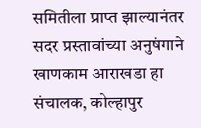समितीला प्राप्त झाल्यानंतर सदर प्रस्तावांच्या अनुषंगाने खाणकाम आराखडा हा संचालक, कोल्हापुर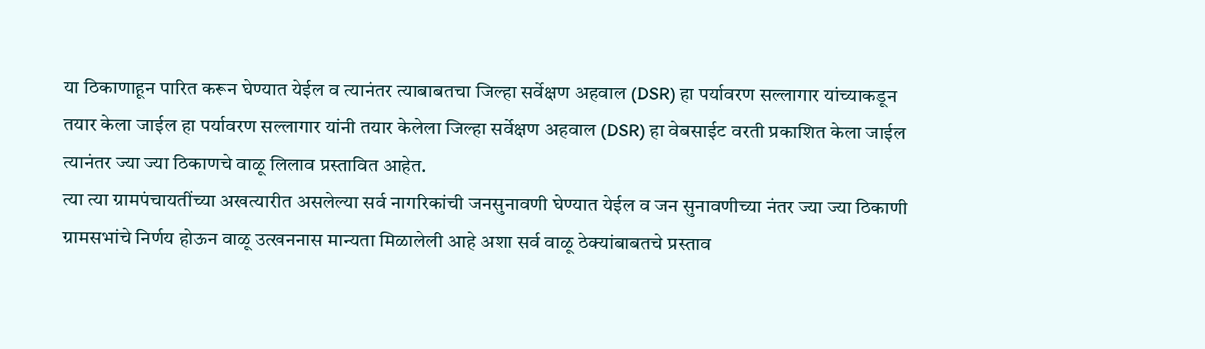या ठिकाणाहून पारित करून घेण्यात येईल व त्यानंतर त्याबाबतचा जिल्हा सर्वेक्षण अहवाल (DSR) हा पर्यावरण सल्लागार यांच्याकडून तयार केला जाईल हा पर्यावरण सल्लागार यांनी तयार केलेला जिल्हा सर्वेक्षण अहवाल (DSR) हा वेबसाईट वरती प्रकाशित केला जाईल त्यानंतर ज्या ज्या ठिकाणचे वाळू लिलाव प्रस्तावित आहेत.
त्या त्या ग्रामपंचायतींच्या अखत्यारीत असलेल्या सर्व नागरिकांची जनसुनावणी घेण्यात येईल व जन सुनावणीच्या नंतर ज्या ज्या ठिकाणी ग्रामसभांचे निर्णय होऊन वाळू उत्खननास मान्यता मिळालेली आहे अशा सर्व वाळू ठेक्यांबाबतचे प्रस्ताव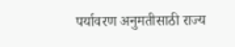पर्यावरण अनुमतीसाठी राज्य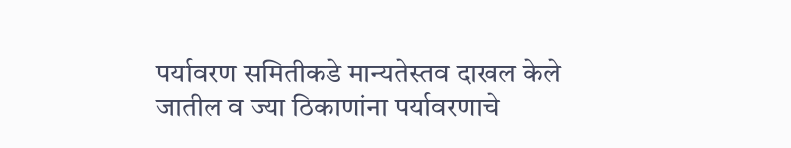पर्यावरण समितीकडे मान्यतेस्तव दाखल केले जातील व ज्या ठिकाणांना पर्यावरणाचे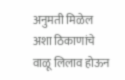अनुमती मिळेल अशा ठिकाणांचे वाळू लिलाव होऊन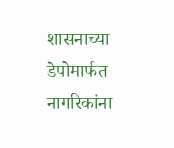शासनाच्या डेपोमार्फत नागरिकांना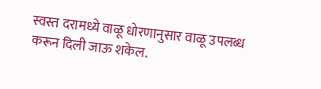स्वस्त दरामध्ये वाळू धोरणानुसार वाळू उपलब्ध करून दिली जाऊ शकेल.